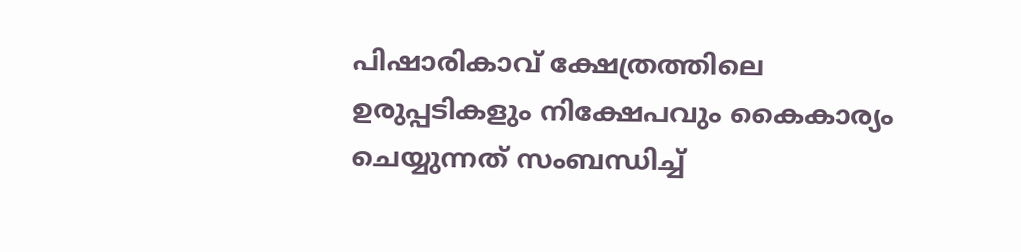പിഷാരികാവ് ക്ഷേത്രത്തിലെ ഉരുപ്പടികളും നിക്ഷേപവും കൈകാര്യം ചെയ്യുന്നത് സംബന്ധിച്ച്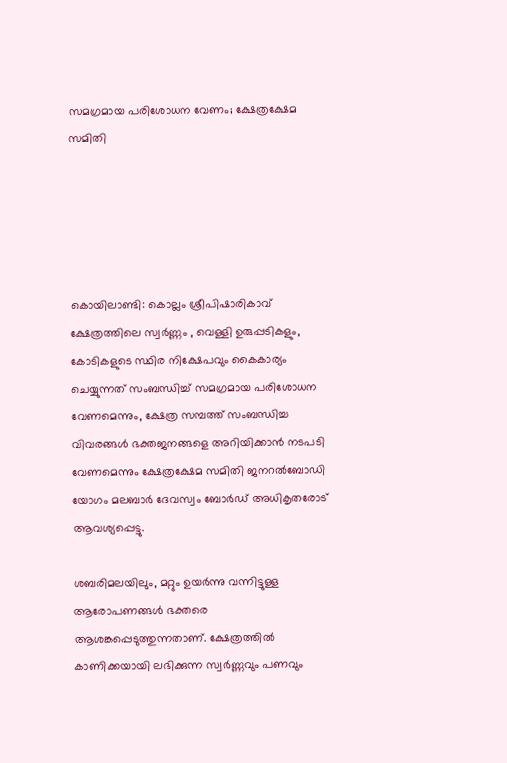സമഗ്രമായ പരിശോധന വേണം; ക്ഷേത്രക്ഷേമ സമിതി





കൊയിലാണ്ടി: കൊല്ലം ശ്രീപിഷാരികാവ് ക്ഷേത്രത്തിലെ സ്വര്‍ണ്ണം , വെള്ളി ഉരുപ്പടികളും, കോടികളുടെ സ്ഥിര നിക്ഷേപവും കൈകാര്യം ചെയ്യുന്നത് സംബന്ധിച്ച് സമഗ്രമായ പരിശോധന വേണമെന്നും, ക്ഷേത്ര സമ്പത്ത് സംബന്ധിച്ച വിവരങ്ങള്‍ ഭക്തജനങ്ങളെ അറിയിക്കാന്‍ നടപടി വേണമെന്നും ക്ഷേത്രക്ഷേമ സമിതി ജനറല്‍ബോഡി യോഗം മലബാര്‍ ദേവസ്വം ബോര്‍ഡ് അധികൃതരോട് ആവശ്യപ്പെട്ടു.

ശബരിമലയിലും, മറ്റും ഉയര്‍ന്നു വന്നിട്ടുള്ള ആരോപണങ്ങള്‍ ഭക്തരെ ആശങ്കപ്പെടുത്തുന്നതാണ്. ക്ഷേത്രത്തില്‍ കാണിക്കയായി ലഭിക്കുന്ന സ്വര്‍ണ്ണവും പണവും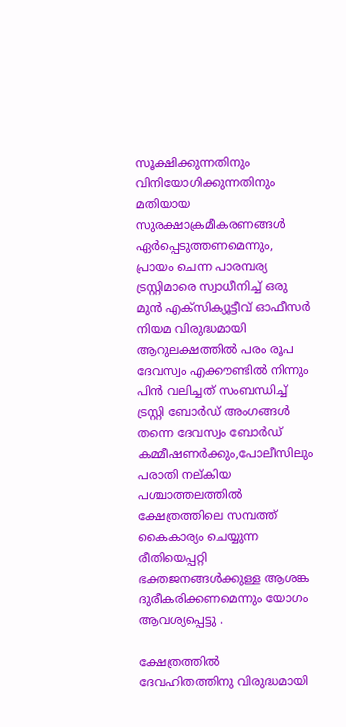സൂക്ഷിക്കുന്നതിനും വിനിയോഗിക്കുന്നതിനും മതിയായ സുരക്ഷാക്രമീകരണങ്ങള്‍ ഏര്‍പ്പെടുത്തണമെന്നും, പ്രായം ചെന്ന പാരമ്പര്യ ട്രസ്റ്റിമാരെ സ്വാധീനിച്ച് ഒരു മുന്‍ എക്‌സിക്യൂട്ടീവ് ഓഫീസര്‍ നിയമ വിരുദ്ധമായി ആറുലക്ഷത്തില്‍ പരം രൂപ ദേവസ്വം എക്കൗണ്ടില്‍ നിന്നും പിന്‍ വലിച്ചത് സംബന്ധിച്ച് ട്രസ്റ്റി ബോര്‍ഡ് അംഗങ്ങള്‍ തന്നെ ദേവസ്വം ബോര്‍ഡ് കമ്മീഷണര്‍ക്കും,പോലീസിലും പരാതി നല്കിയ പശ്ചാത്തലത്തില്‍ ക്ഷേത്രത്തിലെ സമ്പത്ത് കൈകാര്യം ചെയ്യുന്ന രീതിയെപ്പറ്റി ഭക്തജനങ്ങള്‍ക്കുള്ള ആശങ്ക ദുരീകരിക്കണമെന്നും യോഗം ആവശ്യപ്പെട്ടു .

ക്ഷേത്രത്തില്‍ ദേവഹിതത്തിനു വിരുദ്ധമായി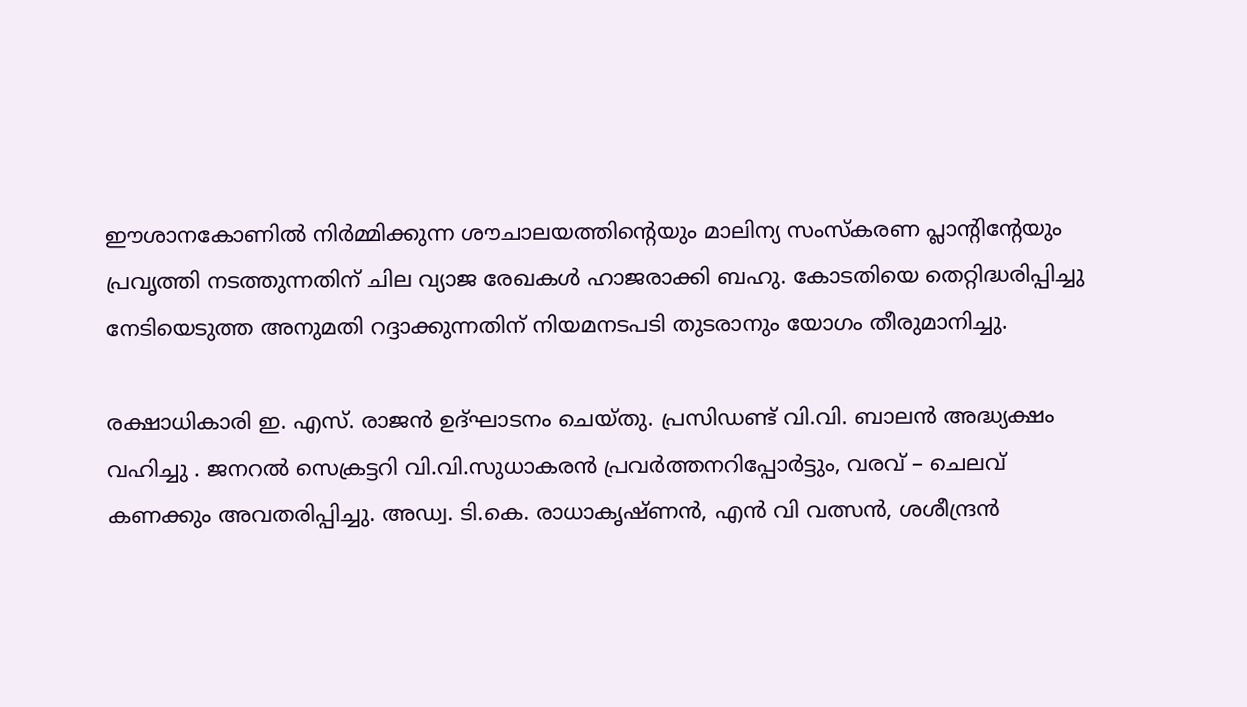ഈശാനകോണില്‍ നിര്‍മ്മിക്കുന്ന ശൗചാലയത്തിന്റെയും മാലിന്യ സംസ്‌കരണ പ്ലാന്റിന്റേയും പ്രവൃത്തി നടത്തുന്നതിന് ചില വ്യാജ രേഖകള്‍ ഹാജരാക്കി ബഹു. കോടതിയെ തെറ്റിദ്ധരിപ്പിച്ചു നേടിയെടുത്ത അനുമതി റദ്ദാക്കുന്നതിന് നിയമനടപടി തുടരാനും യോഗം തീരുമാനിച്ചു.

രക്ഷാധികാരി ഇ. എസ്. രാജന്‍ ഉദ്ഘാടനം ചെയ്തു. പ്രസിഡണ്ട് വി.വി. ബാലന്‍ അദ്ധ്യക്ഷം വഹിച്ചു . ജനറല്‍ സെക്രട്ടറി വി.വി.സുധാകരന്‍ പ്രവര്‍ത്തനറിപ്പോര്‍ട്ടും, വരവ് – ചെലവ് കണക്കും അവതരിപ്പിച്ചു. അഡ്വ. ടി.കെ. രാധാകൃഷ്ണന്‍, എന്‍ വി വത്സന്‍, ശശീന്ദ്രന്‍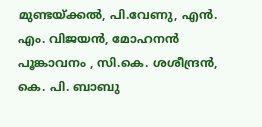മുണ്ടയ്ക്കല്‍, പി.വേണു, എന്‍. എം. വിജയന്‍, മോഹനന്‍ പൂങ്കാവനം , സി.കെ. ശശീന്ദ്രന്‍, കെ. പി. ബാബു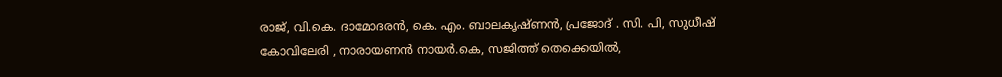രാജ്, വി.കെ. ദാമോദരന്‍, കെ. എം. ബാലകൃഷ്ണന്‍, പ്രജോദ് . സി. പി, സുധീഷ് കോവിലേരി , നാരായണന്‍ നായര്‍.കെ, സജിത്ത് തെക്കെയില്‍,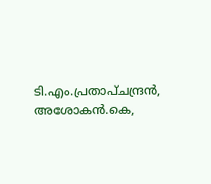ടി.എം.പ്രതാപ്ചന്ദ്രന്‍, അശോകന്‍.കെ,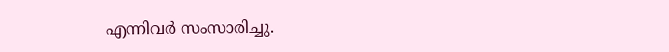എന്നിവര്‍ സംസാരിച്ചു.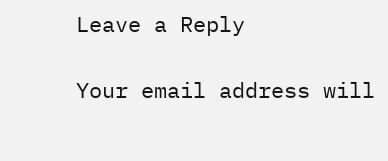Leave a Reply

Your email address will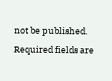not be published. Required fields are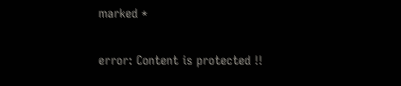marked *

error: Content is protected !!